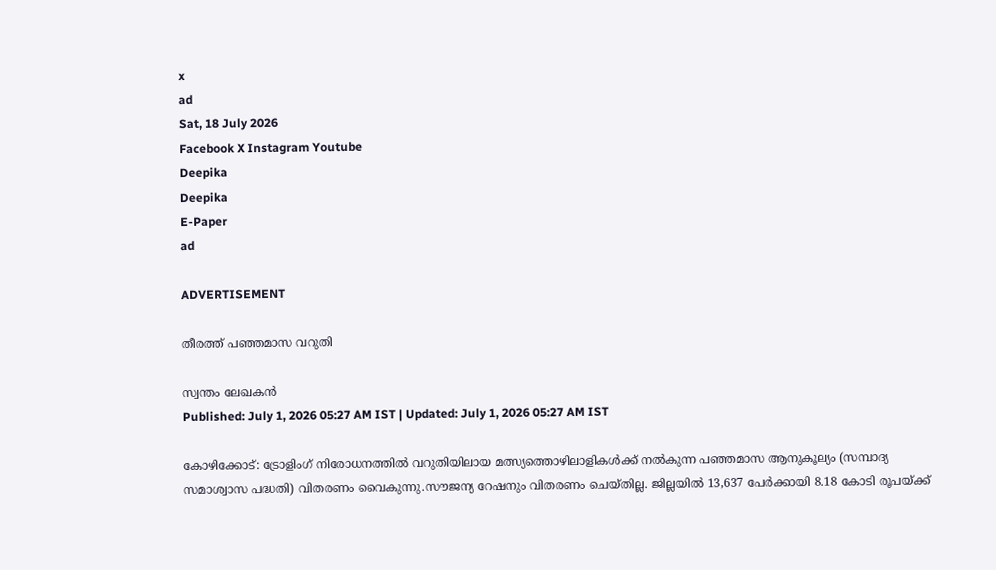x
ad
Sat, 18 July 2026
Facebook X Instagram Youtube
Deepika
Deepika
E-Paper
ad

ADVERTISEMENT

തീരത്ത് പഞ്ഞമാസ വറുതി

സ്വന്തം ലേഖകന്‍
Published: July 1, 2026 05:27 AM IST | Updated: July 1, 2026 05:27 AM IST

കോഴിക്കോട്‌: ട്രോളിംഗ് നിരോധനത്തിൽ വറുതിയിലായ മത്സ്യത്തൊഴിലാളികൾക്ക്‌ നൽകുന്ന പഞ്ഞമാസ ആനുകൂല്യം (സമ്പാദ്യ സമാശ്വാസ പദ്ധതി) വിതരണം വൈകുന്നു.സൗജന്യ റേഷനും വിതരണം ചെയ്തില്ല. ജില്ലയിൽ 13,637 പേർക്കായി 8.18 കോടി രൂപയ്ക്ക്‌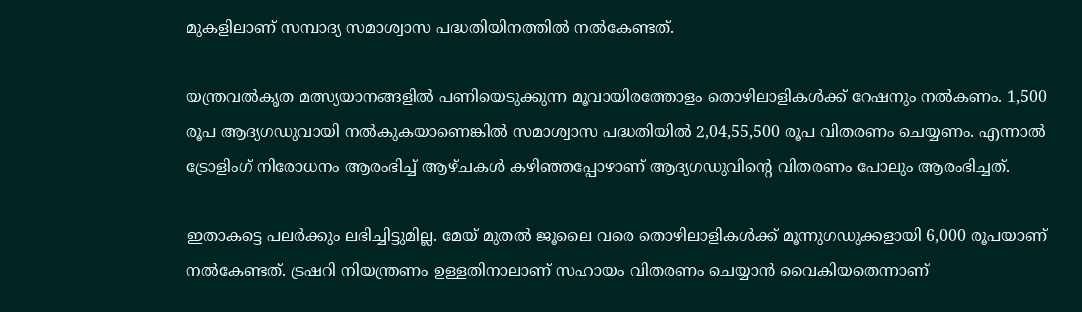മുകളിലാണ്‌ സമ്പാദ്യ സമാശ്വാസ പദ്ധതിയിനത്തിൽ നൽകേണ്ടത്‌.

യന്ത്രവൽകൃത മത്സ്യയാനങ്ങളിൽ പണിയെടുക്കുന്ന മൂവായിരത്തോളം തൊഴിലാളികൾക്ക്‌ റേഷനും നൽകണം. 1,500 രൂപ ആദ്യഗഡുവായി നൽകുകയാണെങ്കിൽ സമാശ്വാസ പദ്ധതിയിൽ 2,04,55,500 രൂപ വിതരണം ചെയ്യണം. എന്നാൽ ട്രോളിംഗ് നിരോധനം ആരംഭിച്ച്‌ ആഴ്‌ചകൾ കഴിഞ്ഞപ്പോഴാണ്‌ ആദ്യഗഡുവിന്‍റെ വിതരണം പോലും ആരംഭിച്ചത്‌.

ഇതാകട്ടെ പലര്‍ക്കും ലഭിച്ചിട്ടുമില്ല. മേയ്‌ മുതൽ ജൂലൈ വരെ തൊഴിലാളികൾക്ക്‌ മൂന്നുഗഡുക്കളായി 6,000 രൂപയാണ്‌ നൽകേണ്ടത്‌. ട്രഷറി നിയന്ത്രണം ഉള്ളതിനാലാണ്‌ സഹായം വിതരണം ചെയ്യാൻ വൈകിയതെന്നാണ്‌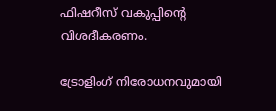ഫിഷറീസ്‌ വകുപ്പിന്‍റെ വിശദീകരണം.

ട്രോളിംഗ് നിരോധനവുമായി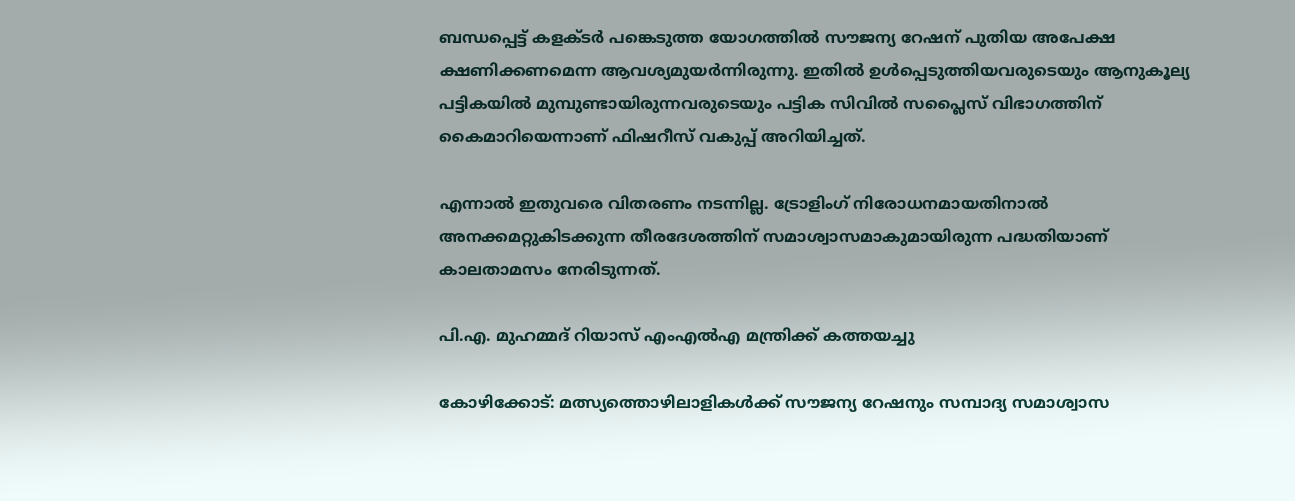ബന്ധപ്പെട്ട്‌ കളക്ടര്‍ പങ്കെടുത്ത യോഗത്തിൽ സൗജന്യ റേഷന്‌ പുതിയ അപേക്ഷ ക്ഷണിക്കണമെന്ന ആവശ്യമുയർന്നിരുന്നു. ഇതിൽ ഉൾപ്പെടുത്തിയവരുടെയും ആനുകൂല്യ പട്ടികയിൽ മുമ്പുണ്ടായിരുന്നവരുടെയും പട്ടിക സിവിൽ സപ്ലൈസ്‌ വിഭാഗത്തിന്‌ കൈമാറിയെന്നാണ്‌ ഫിഷറീസ്‌ വകുപ്പ്‌ അറിയിച്ചത്‌.

എന്നാൽ ഇതുവരെ വിതരണം നടന്നില്ല. ട്രോളിംഗ് നിരോധനമായതിനാൽ അനക്കമറ്റുകിടക്കുന്ന തീരദേശത്തിന്‌ സമാശ്വാസമാകുമായിരുന്ന പദ്ധതിയാണ്‌ കാലതാമസം നേരിടുന്നത്.

പി.എ. മുഹമ്മദ് റിയാസ് എംഎല്‍എ മന്ത്രിക്ക് കത്തയച്ചു

കോഴിക്കോട്‌: മത്സ്യത്തൊഴിലാളികൾക്ക് സൗജന്യ റേഷനും സമ്പാദ്യ സമാശ്വാസ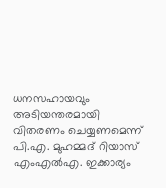ധനസഹായവും അടിയന്തരമായി വിതരണം ചെയ്യണമെന്ന്‌ പി.എ. മുഹമ്മദ് റിയാസ് എംഎൽഎ. ഇക്കാര്യം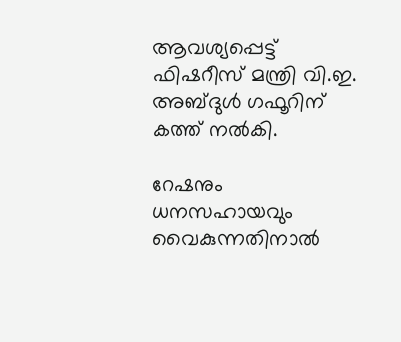ആവശ്യപ്പെട്ട്‌ ഫിഷറീസ് മന്ത്രി വി.ഇ. അബ്ദുൾ ഗഫൂറിന് കത്ത് നൽകി.

റേഷനും ധനസഹായവും വൈകുന്നതിനാൽ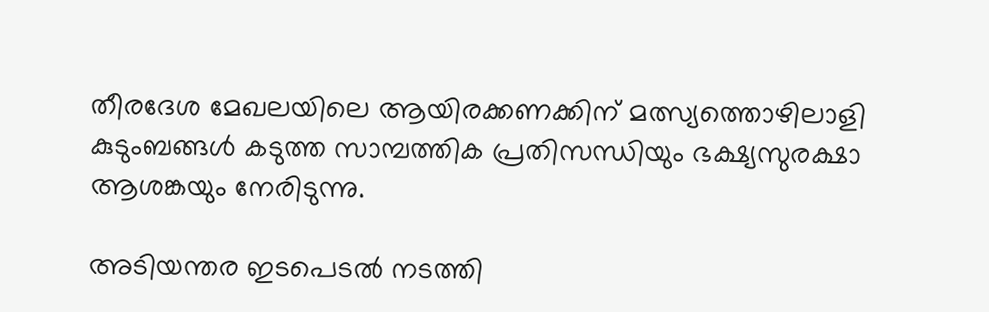തീരദേശ മേഖലയിലെ ആയിരക്കണക്കിന് മത്സ്യത്തൊഴിലാളി കുടുംബങ്ങൾ കടുത്ത സാമ്പത്തിക പ്രതിസന്ധിയും ഭക്ഷ്യസുരക്ഷാ ആശങ്കയും നേരിടുന്നു.

അടിയന്തര ഇടപെടൽ നടത്തി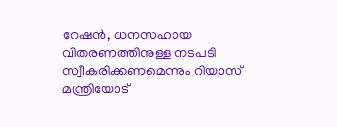റേഷൻ, ധനസഹായ വിതരണത്തിനുള്ള നടപടി സ്വീകരിക്കണമെന്നും റിയാസ് മന്ത്രിയോട്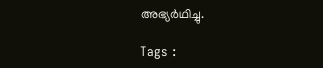അഭ്യർഥിച്ചു.

Tags :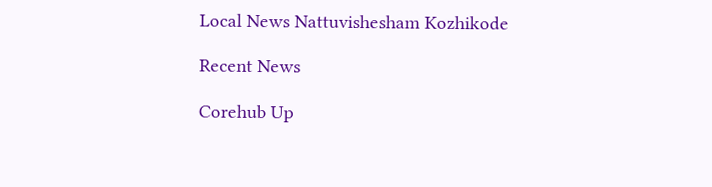Local News Nattuvishesham Kozhikode

Recent News

Corehub Up